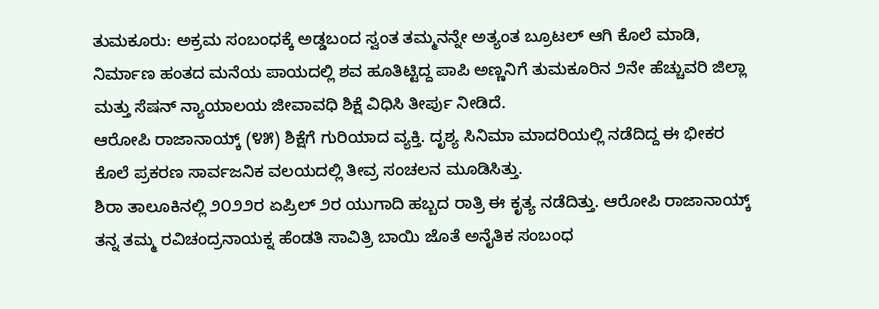ತುಮಕೂರು: ಅಕ್ರಮ ಸಂಬಂಧಕ್ಕೆ ಅಡ್ಡಬಂದ ಸ್ವಂತ ತಮ್ಮನನ್ನೇ ಅತ್ಯಂತ ಬ್ರೂಟಲ್ ಆಗಿ ಕೊಲೆ ಮಾಡಿ, ನಿರ್ಮಾಣ ಹಂತದ ಮನೆಯ ಪಾಯದಲ್ಲಿ ಶವ ಹೂತಿಟ್ಟಿದ್ದ ಪಾಪಿ ಅಣ್ಣನಿಗೆ ತುಮಕೂರಿನ ೨ನೇ ಹೆಚ್ಚುವರಿ ಜಿಲ್ಲಾ ಮತ್ತು ಸೆಷನ್ ನ್ಯಾಯಾಲಯ ಜೀವಾವಧಿ ಶಿಕ್ಷೆ ವಿಧಿಸಿ ತೀರ್ಪು ನೀಡಿದೆ.
ಆರೋಪಿ ರಾಜಾನಾಯ್ಕ್ (೪೫) ಶಿಕ್ಷೆಗೆ ಗುರಿಯಾದ ವ್ಯಕ್ತಿ. ದೃಶ್ಯ ಸಿನಿಮಾ ಮಾದರಿಯಲ್ಲಿ ನಡೆದಿದ್ದ ಈ ಭೀಕರ ಕೊಲೆ ಪ್ರಕರಣ ಸಾರ್ವಜನಿಕ ವಲಯದಲ್ಲಿ ತೀವ್ರ ಸಂಚಲನ ಮೂಡಿಸಿತ್ತು.
ಶಿರಾ ತಾಲೂಕಿನಲ್ಲಿ ೨೦೨೨ರ ಏಪ್ರಿಲ್ ೨ರ ಯುಗಾದಿ ಹಬ್ಬದ ರಾತ್ರಿ ಈ ಕೃತ್ಯ ನಡೆದಿತ್ತು. ಆರೋಪಿ ರಾಜಾನಾಯ್ಕ್ ತನ್ನ ತಮ್ಮ ರವಿಚಂದ್ರನಾಯಕ್ನ ಹೆಂಡತಿ ಸಾವಿತ್ರಿ ಬಾಯಿ ಜೊತೆ ಅನೈತಿಕ ಸಂಬಂಧ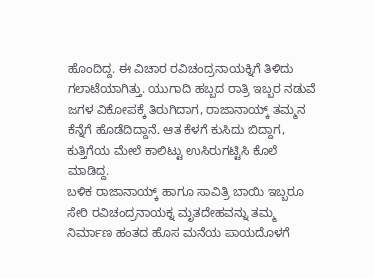ಹೊಂದಿದ್ದ. ಈ ವಿಚಾರ ರವಿಚಂದ್ರನಾಯಕ್ನಿಗೆ ತಿಳಿದು ಗಲಾಟೆಯಾಗಿತ್ತು. ಯುಗಾದಿ ಹಬ್ಬದ ರಾತ್ರಿ ಇಬ್ಬರ ನಡುವೆ ಜಗಳ ವಿಕೋಪಕ್ಕೆ ತಿರುಗಿದಾಗ, ರಾಜಾನಾಯ್ಕ್ ತಮ್ಮನ ಕೆನ್ನೆಗೆ ಹೊಡೆದಿದ್ದಾನೆ. ಆತ ಕೆಳಗೆ ಕುಸಿದು ಬಿದ್ದಾಗ, ಕುತ್ತಿಗೆಯ ಮೇಲೆ ಕಾಲಿಟ್ಟು ಉಸಿರುಗಟ್ಟಿಸಿ ಕೊಲೆ ಮಾಡಿದ್ದ.
ಬಳಿಕ ರಾಜಾನಾಯ್ಕ್ ಹಾಗೂ ಸಾವಿತ್ರಿ ಬಾಯಿ ಇಬ್ಬರೂ ಸೇರಿ ರವಿಚಂದ್ರನಾಯಕ್ನ ಮೃತದೇಹವನ್ನು ತಮ್ಮ ನಿರ್ಮಾಣ ಹಂತದ ಹೊಸ ಮನೆಯ ಪಾಯದೊಳಗೆ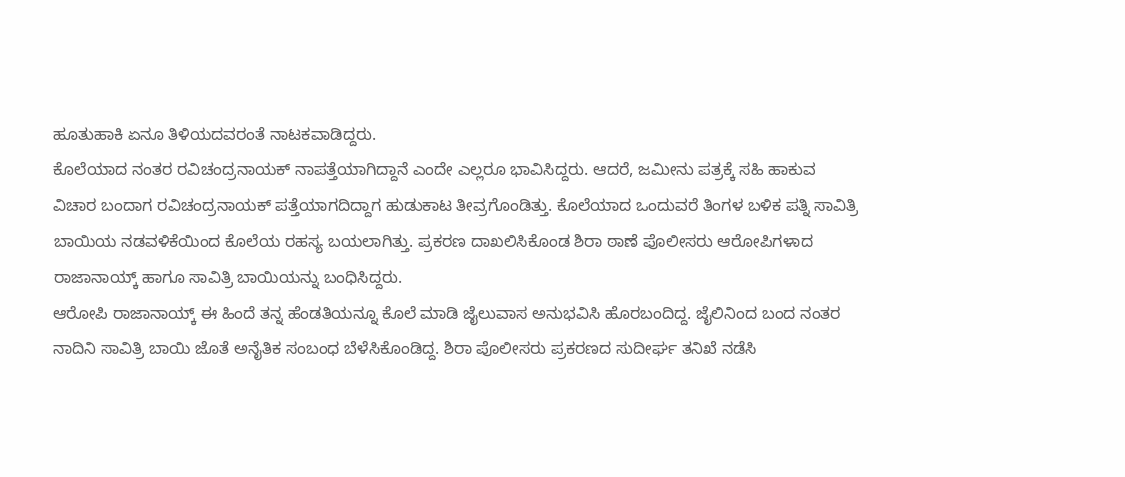ಹೂತುಹಾಕಿ ಏನೂ ತಿಳಿಯದವರಂತೆ ನಾಟಕವಾಡಿದ್ದರು.
ಕೊಲೆಯಾದ ನಂತರ ರವಿಚಂದ್ರನಾಯಕ್ ನಾಪತ್ತೆಯಾಗಿದ್ದಾನೆ ಎಂದೇ ಎಲ್ಲರೂ ಭಾವಿಸಿದ್ದರು. ಆದರೆ, ಜಮೀನು ಪತ್ರಕ್ಕೆ ಸಹಿ ಹಾಕುವ ವಿಚಾರ ಬಂದಾಗ ರವಿಚಂದ್ರನಾಯಕ್ ಪತ್ತೆಯಾಗದಿದ್ದಾಗ ಹುಡುಕಾಟ ತೀವ್ರಗೊಂಡಿತ್ತು. ಕೊಲೆಯಾದ ಒಂದುವರೆ ತಿಂಗಳ ಬಳಿಕ ಪತ್ನಿ ಸಾವಿತ್ರಿ ಬಾಯಿಯ ನಡವಳಿಕೆಯಿಂದ ಕೊಲೆಯ ರಹಸ್ಯ ಬಯಲಾಗಿತ್ತು. ಪ್ರಕರಣ ದಾಖಲಿಸಿಕೊಂಡ ಶಿರಾ ಠಾಣೆ ಪೊಲೀಸರು ಆರೋಪಿಗಳಾದ ರಾಜಾನಾಯ್ಕ್ ಹಾಗೂ ಸಾವಿತ್ರಿ ಬಾಯಿಯನ್ನು ಬಂಧಿಸಿದ್ದರು.
ಆರೋಪಿ ರಾಜಾನಾಯ್ಕ್ ಈ ಹಿಂದೆ ತನ್ನ ಹೆಂಡತಿಯನ್ನೂ ಕೊಲೆ ಮಾಡಿ ಜೈಲುವಾಸ ಅನುಭವಿಸಿ ಹೊರಬಂದಿದ್ದ. ಜೈಲಿನಿಂದ ಬಂದ ನಂತರ ನಾದಿನಿ ಸಾವಿತ್ರಿ ಬಾಯಿ ಜೊತೆ ಅನೈತಿಕ ಸಂಬಂಧ ಬೆಳೆಸಿಕೊಂಡಿದ್ದ. ಶಿರಾ ಪೊಲೀಸರು ಪ್ರಕರಣದ ಸುದೀರ್ಘ ತನಿಖೆ ನಡೆಸಿ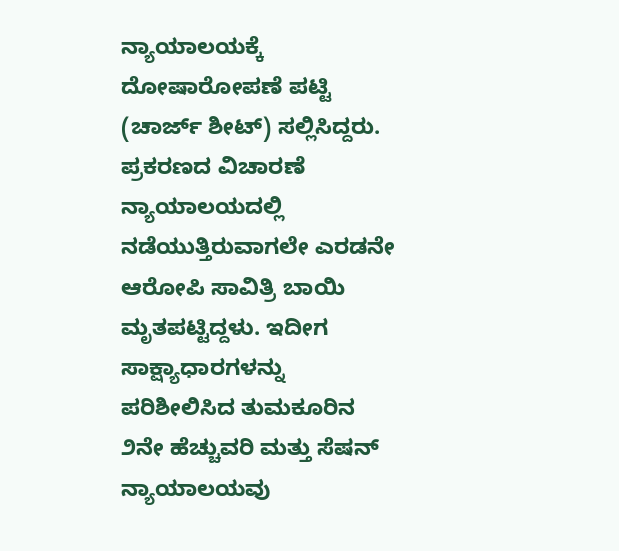ನ್ಯಾಯಾಲಯಕ್ಕೆ ದೋಷಾರೋಪಣೆ ಪಟ್ಟಿ (ಚಾರ್ಜ್ ಶೀಟ್) ಸಲ್ಲಿಸಿದ್ದರು.
ಪ್ರಕರಣದ ವಿಚಾರಣೆ ನ್ಯಾಯಾಲಯದಲ್ಲಿ ನಡೆಯುತ್ತಿರುವಾಗಲೇ ಎರಡನೇ ಆರೋಪಿ ಸಾವಿತ್ರಿ ಬಾಯಿ ಮೃತಪಟ್ಟಿದ್ದಳು. ಇದೀಗ ಸಾಕ್ಷ್ಯಾಧಾರಗಳನ್ನು ಪರಿಶೀಲಿಸಿದ ತುಮಕೂರಿನ ೨ನೇ ಹೆಚ್ಚುವರಿ ಮತ್ತು ಸೆಷನ್ ನ್ಯಾಯಾಲಯವು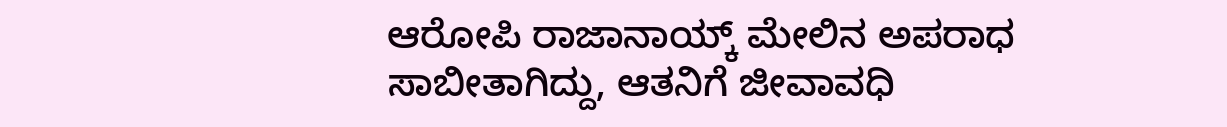ಆರೋಪಿ ರಾಜಾನಾಯ್ಕ್ ಮೇಲಿನ ಅಪರಾಧ ಸಾಬೀತಾಗಿದ್ದು, ಆತನಿಗೆ ಜೀವಾವಧಿ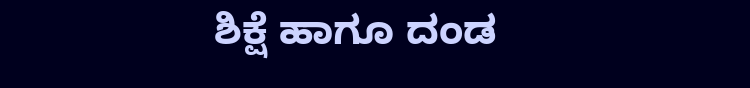ಶಿಕ್ಷೆ ಹಾಗೂ ದಂಡ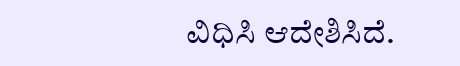ವಿಧಿಸಿ ಆದೇಶಿಸಿದೆ.